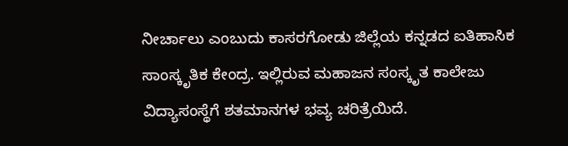ನೀರ್ಚಾಲು ಎಂಬುದು ಕಾಸರಗೋಡು ಜಿಲ್ಲೆಯ ಕನ್ನಡದ ಐತಿಹಾಸಿಕ ಸಾಂಸ್ಕೃತಿಕ ಕೇಂದ್ರ. ಇಲ್ಲಿರುವ ಮಹಾಜನ ಸಂಸ್ಕೃತ ಕಾಲೇಜು ವಿದ್ಯಾಸಂಸ್ಥೆಗೆ ಶತಮಾನಗಳ ಭವ್ಯ ಚರಿತ್ರೆಯಿದೆ.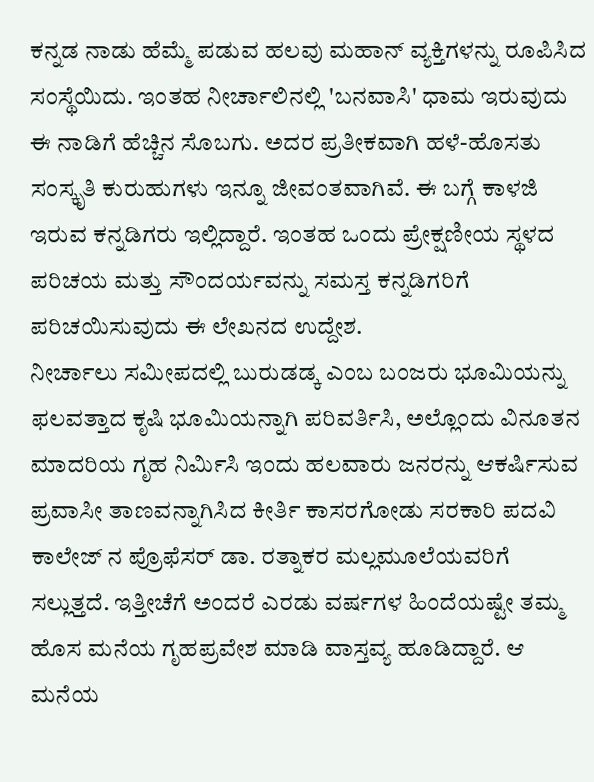ಕನ್ನಡ ನಾಡು ಹೆಮ್ಮೆ ಪಡುವ ಹಲವು ಮಹಾನ್ ವ್ಯಕ್ತಿಗಳನ್ನು ರೂಪಿಸಿದ ಸಂಸ್ಥೆಯಿದು. ಇಂತಹ ನೀರ್ಚಾಲಿನಲ್ಲಿ 'ಬನವಾಸಿ' ಧಾಮ ಇರುವುದು ಈ ನಾಡಿಗೆ ಹೆಚ್ಚಿನ ಸೊಬಗು. ಅದರ ಪ್ರತೀಕವಾಗಿ ಹಳೆ-ಹೊಸತು ಸಂಸ್ಕೃತಿ ಕುರುಹುಗಳು ಇನ್ನೂ ಜೀವಂತವಾಗಿವೆ. ಈ ಬಗ್ಗೆ ಕಾಳಜಿ ಇರುವ ಕನ್ನಡಿಗರು ಇಲ್ಲಿದ್ದಾರೆ. ಇಂತಹ ಒಂದು ಪ್ರೇಕ್ಷಣೀಯ ಸ್ಥಳದ ಪರಿಚಯ ಮತ್ತು ಸೌಂದರ್ಯವನ್ನು ಸಮಸ್ತ ಕನ್ನಡಿಗರಿಗೆ ಪರಿಚಯಿಸುವುದು ಈ ಲೇಖನದ ಉದ್ದೇಶ.
ನೀರ್ಚಾಲು ಸಮೀಪದಲ್ಲಿ ಬುರುಡಡ್ಕ ಎಂಬ ಬಂಜರು ಭೂಮಿಯನ್ನು ಫಲವತ್ತಾದ ಕೃಷಿ ಭೂಮಿಯನ್ನಾಗಿ ಪರಿವರ್ತಿಸಿ, ಅಲ್ಲೊಂದು ವಿನೂತನ ಮಾದರಿಯ ಗೃಹ ನಿರ್ಮಿಸಿ ಇಂದು ಹಲವಾರು ಜನರನ್ನು ಆಕರ್ಷಿಸುವ ಪ್ರವಾಸೀ ತಾಣವನ್ನಾಗಿಸಿದ ಕೀರ್ತಿ ಕಾಸರಗೋಡು ಸರಕಾರಿ ಪದವಿ ಕಾಲೇಜ್ ನ ಪ್ರೊಫೆಸರ್ ಡಾ. ರತ್ನಾಕರ ಮಲ್ಲಮೂಲೆಯವರಿಗೆ ಸಲ್ಲುತ್ತದೆ. ಇತ್ತೀಚೆಗೆ ಅಂದರೆ ಎರಡು ವರ್ಷಗಳ ಹಿಂದೆಯಷ್ಟೇ ತಮ್ಮ ಹೊಸ ಮನೆಯ ಗೃಹಪ್ರವೇಶ ಮಾಡಿ ವಾಸ್ತವ್ಯ ಹೂಡಿದ್ದಾರೆ. ಆ ಮನೆಯ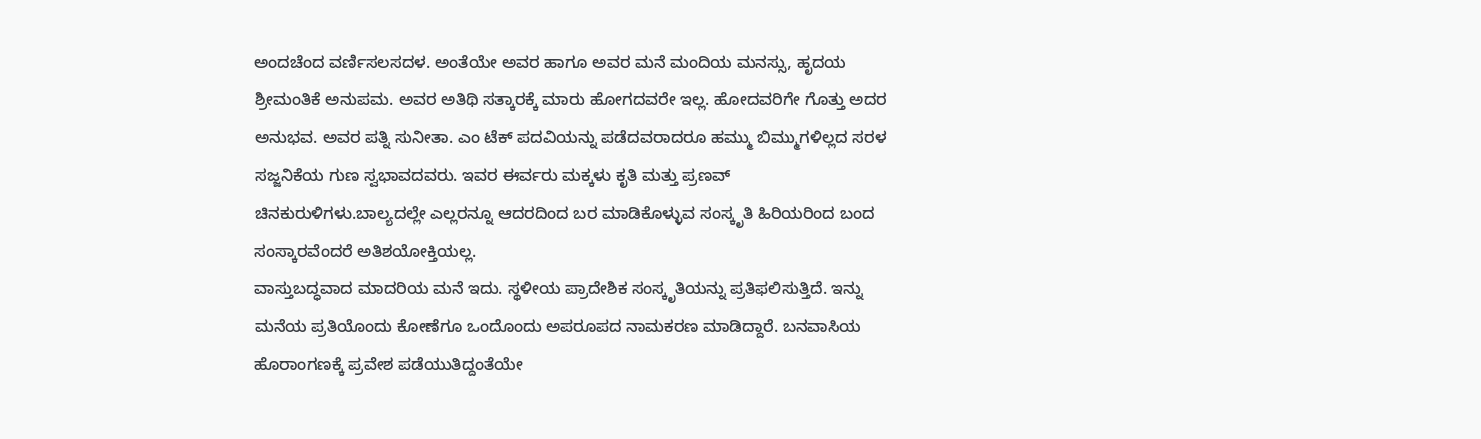ಅಂದಚೆಂದ ವರ್ಣಿಸಲಸದಳ. ಅಂತೆಯೇ ಅವರ ಹಾಗೂ ಅವರ ಮನೆ ಮಂದಿಯ ಮನಸ್ಸು, ಹೃದಯ ಶ್ರೀಮಂತಿಕೆ ಅನುಪಮ. ಅವರ ಅತಿಥಿ ಸತ್ಕಾರಕ್ಕೆ ಮಾರು ಹೋಗದವರೇ ಇಲ್ಲ. ಹೋದವರಿಗೇ ಗೊತ್ತು ಅದರ ಅನುಭವ. ಅವರ ಪತ್ನಿ ಸುನೀತಾ. ಎಂ ಟೆಕ್ ಪದವಿಯನ್ನು ಪಡೆದವರಾದರೂ ಹಮ್ಮು ಬಿಮ್ಮುಗಳಿಲ್ಲದ ಸರಳ ಸಜ್ಜನಿಕೆಯ ಗುಣ ಸ್ವಭಾವದವರು. ಇವರ ಈರ್ವರು ಮಕ್ಕಳು ಕೃತಿ ಮತ್ತು ಪ್ರಣವ್ ಚಿನಕುರುಳಿಗಳು.ಬಾಲ್ಯದಲ್ಲೇ ಎಲ್ಲರನ್ನೂ ಆದರದಿಂದ ಬರ ಮಾಡಿಕೊಳ್ಳುವ ಸಂಸ್ಕೃತಿ ಹಿರಿಯರಿಂದ ಬಂದ ಸಂಸ್ಕಾರವೆಂದರೆ ಅತಿಶಯೋಕ್ತಿಯಲ್ಲ.
ವಾಸ್ತುಬದ್ಧವಾದ ಮಾದರಿಯ ಮನೆ ಇದು. ಸ್ಥಳೀಯ ಪ್ರಾದೇಶಿಕ ಸಂಸ್ಕೃತಿಯನ್ನು ಪ್ರತಿಫಲಿಸುತ್ತಿದೆ. ಇನ್ನು ಮನೆಯ ಪ್ರತಿಯೊಂದು ಕೋಣೆಗೂ ಒಂದೊಂದು ಅಪರೂಪದ ನಾಮಕರಣ ಮಾಡಿದ್ದಾರೆ. ಬನವಾಸಿಯ ಹೊರಾಂಗಣಕ್ಕೆ ಪ್ರವೇಶ ಪಡೆಯುತಿದ್ದಂತೆಯೇ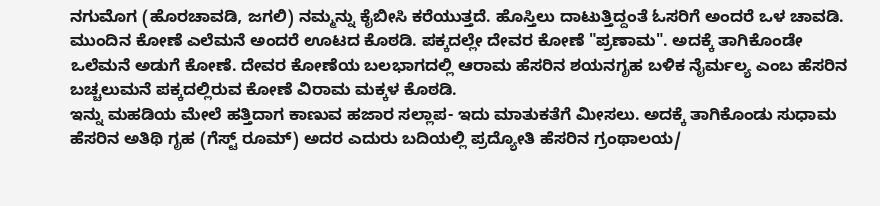ನಗುಮೊಗ (ಹೊರಚಾವಡಿ, ಜಗಲಿ) ನಮ್ಮನ್ನು ಕೈಬೀಸಿ ಕರೆಯುತ್ತದೆ. ಹೊಸ್ತಿಲು ದಾಟುತ್ತಿದ್ದಂತೆ ಓಸರಿಗೆ ಅಂದರೆ ಒಳ ಚಾವಡಿ. ಮುಂದಿನ ಕೋಣೆ ಎಲೆಮನೆ ಅಂದರೆ ಊಟದ ಕೊಠಡಿ. ಪಕ್ಕದಲ್ಲೇ ದೇವರ ಕೋಣೆ "ಪ್ರಣಾಮ". ಅದಕ್ಕೆ ತಾಗಿಕೊಂಡೇ ಒಲೆಮನೆ ಅಡುಗೆ ಕೋಣೆ. ದೇವರ ಕೋಣೆಯ ಬಲಭಾಗದಲ್ಲಿ ಆರಾಮ ಹೆಸರಿನ ಶಯನಗೃಹ ಬಳಿಕ ನೈರ್ಮಲ್ಯ ಎಂಬ ಹೆಸರಿನ ಬಚ್ಚಲುಮನೆ ಪಕ್ಕದಲ್ಲಿರುವ ಕೋಣೆ ವಿರಾಮ ಮಕ್ಕಳ ಕೊಠಡಿ.
ಇನ್ನು ಮಹಡಿಯ ಮೇಲೆ ಹತ್ತಿದಾಗ ಕಾಣುವ ಹಜಾರ ಸಲ್ಲಾಪ- ಇದು ಮಾತುಕತೆಗೆ ಮೀಸಲು. ಅದಕ್ಕೆ ತಾಗಿಕೊಂಡು ಸುಧಾಮ ಹೆಸರಿನ ಅತಿಥಿ ಗೃಹ (ಗೆಸ್ಟ್ ರೂಮ್) ಅದರ ಎದುರು ಬದಿಯಲ್ಲಿ ಪ್ರದ್ಯೋತಿ ಹೆಸರಿನ ಗ್ರಂಥಾಲಯ/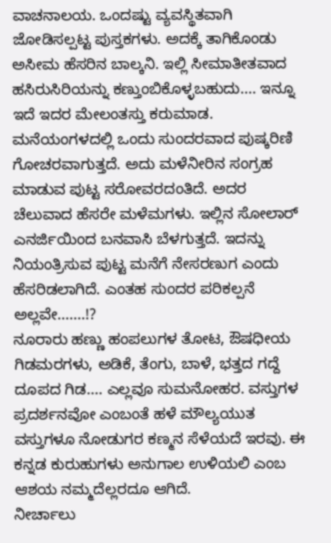ವಾಚನಾಲಯ. ಒಂದಷ್ಟು ವ್ಯವಸ್ಥಿತವಾಗಿ ಜೋಡಿಸಲ್ಪಟ್ಟ ಪುಸ್ತಕಗಳು. ಅದಕ್ಕೆ ತಾಗಿಕೊಂಡು ಅಸೀಮ ಹೆಸರಿನ ಬಾಲ್ಕನಿ. ಇಲ್ಲಿ ಸೀಮಾತೀತವಾದ ಹಸಿರುಸಿರಿಯನ್ನು ಕಣ್ತುಂಬಿಕೊಳ್ಳಬಹುದು.... ಇನ್ನೂ ಇದೆ ಇದರ ಮೇಲಂತಸ್ತು ಕರುಮಾಡ.
ಮನೆಯಂಗಳದಲ್ಲಿ ಒಂದು ಸುಂದರವಾದ ಪುಷ್ಕರಿಣಿ ಗೋಚರವಾಗುತ್ತದೆ. ಅದು ಮಳೆನೀರಿನ ಸಂಗ್ರಹ ಮಾಡುವ ಪುಟ್ಟ ಸರೋವರದಂತಿದೆ. ಅದರ ಚೆಲುವಾದ ಹೆಸರೇ ಮಳೆಮಗಳು. ಇಲ್ಲಿನ ಸೋಲಾರ್ ಎನರ್ಜಿಯಿಂದ ಬನವಾಸಿ ಬೆಳಗುತ್ತದೆ. ಇದನ್ನು ನಿಯಂತ್ರಿಸುವ ಪುಟ್ಟ ಮನೆಗೆ ನೇಸರಣುಗ ಎಂದು ಹೆಸರಿಡಲಾಗಿದೆ. ಎಂತಹ ಸುಂದರ ಪರಿಕಲ್ಪನೆ ಅಲ್ಲವೇ.......!?
ನೂರಾರು ಹಣ್ಣು ಹಂಪಲುಗಳ ತೋಟ, ಔಷಧೀಯ ಗಿಡಮರಗಳು, ಅಡಿಕೆ, ತೆಂಗು, ಬಾಳೆ, ಭತ್ತದ ಗದ್ದೆ ದೂಪದ ಗಿಡ.... ಎಲ್ಲವೂ ಸುಮನೋಹರ. ವಸ್ತುಗಳ ಪ್ರದರ್ಶನವೋ ಎಂಬಂತೆ ಹಳೆ ಮೌಲ್ಯಯುತ ವಸ್ತುಗಳೂ ನೋಡುಗರ ಕಣ್ಮನ ಸೆಳೆಯದೆ ಇರವು. ಈ ಕನ್ನಡ ಕುರುಹುಗಳು ಅನುಗಾಲ ಉಳಿಯಲಿ ಎಂಬ ಆಶಯ ನಮ್ಮದೆಲ್ಲರದೂ ಆಗಿದೆ.
ನೀರ್ಚಾಲು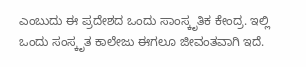ಎಂಬುದು ಈ ಪ್ರದೇಶದ ಒಂದು ಸಾಂಸ್ಕೃತಿಕ ಕೇಂದ್ರ. ಇಲ್ಲಿ ಒಂದು ಸಂಸ್ಕೃತ ಕಾಲೇಜು ಈಗಲೂ ಜೀವಂತವಾಗಿ ಇದೆ.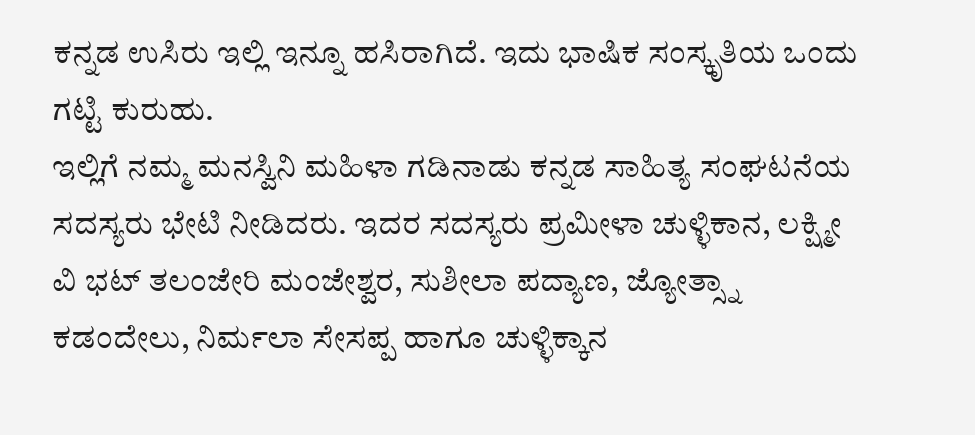ಕನ್ನಡ ಉಸಿರು ಇಲ್ಲಿ ಇನ್ನೂ ಹಸಿರಾಗಿದೆ. ಇದು ಭಾಷಿಕ ಸಂಸ್ಕೃತಿಯ ಒಂದು ಗಟ್ಟಿ ಕುರುಹು.
ಇಲ್ಲಿಗೆ ನಮ್ಮ ಮನಸ್ವಿನಿ ಮಹಿಳಾ ಗಡಿನಾಡು ಕನ್ನಡ ಸಾಹಿತ್ಯ ಸಂಘಟನೆಯ ಸದಸ್ಯರು ಭೇಟಿ ನೀಡಿದರು. ಇದರ ಸದಸ್ಯರು ಪ್ರಮೀಳಾ ಚುಳ್ಳಿಕಾನ, ಲಕ್ಷ್ಮೀ ವಿ ಭಟ್ ತಲಂಜೇರಿ ಮಂಜೇಶ್ವರ, ಸುಶೀಲಾ ಪದ್ಯಾಣ, ಜ್ಯೋತ್ಸ್ನಾ ಕಡಂದೇಲು, ನಿರ್ಮಲಾ ಸೇಸಪ್ಪ ಹಾಗೂ ಚುಳ್ಳಿಕ್ಕಾನ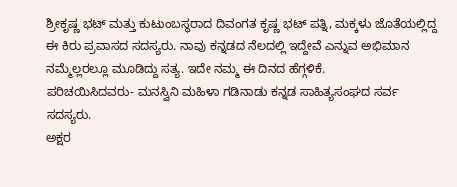ಶ್ರೀಕೃಷ್ಣ ಭಟ್ ಮತ್ತು ಕುಟುಂಬಸ್ಥರಾದ ದಿವಂಗತ ಕೃಷ್ಣ ಭಟ್ ಪತ್ನಿ, ಮಕ್ಕಳು ಜೊತೆಯಲ್ಲಿದ್ದ ಈ ಕಿರು ಪ್ರವಾಸದ ಸದಸ್ಯರು. ನಾವು ಕನ್ನಡದ ನೆಲದಲ್ಲಿ ಇದ್ದೇವೆ ಎನ್ನುವ ಅಭಿಮಾನ ನಮ್ಮೆಲ್ಲರಲ್ಲೂ ಮೂಡಿದ್ದು ಸತ್ಯ. ಇದೇ ನಮ್ಮ ಈ ದಿನದ ಹೆಗ್ಗಳಿಕೆ.
ಪರಿಚಯಿಸಿದವರು- ಮನಸ್ವಿನಿ ಮಹಿಳಾ ಗಡಿನಾಡು ಕನ್ನಡ ಸಾಹಿತ್ಯಸಂಘದ ಸರ್ವ ಸದಸ್ಯರು.
ಅಕ್ಷರ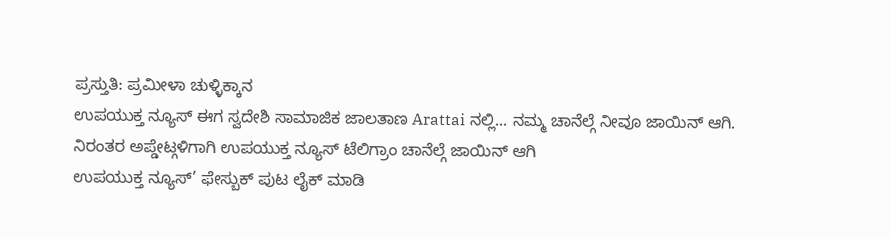ಪ್ರಸ್ತುತಿ: ಪ್ರಮೀಳಾ ಚುಳ್ಳಿಕ್ಕಾನ
ಉಪಯುಕ್ತ ನ್ಯೂಸ್ ಈಗ ಸ್ವದೇಶಿ ಸಾಮಾಜಿಕ ಜಾಲತಾಣ Arattai ನಲ್ಲಿ... ನಮ್ಮ ಚಾನೆಲ್ಗೆ ನೀವೂ ಜಾಯಿನ್ ಆಗಿ.
ನಿರಂತರ ಅಪ್ಡೇಟ್ಗಳಿಗಾಗಿ ಉಪಯುಕ್ತ ನ್ಯೂಸ್ ಟೆಲಿಗ್ರಾಂ ಚಾನೆಲ್ಗೆ ಜಾಯಿನ್ ಆಗಿ
ಉಪಯುಕ್ತ ನ್ಯೂಸ್’ ಫೇಸ್ಬುಕ್ ಪುಟ ಲೈಕ್ ಮಾಡಿ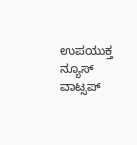ಉಪಯುಕ್ತ ನ್ಯೂಸ್ ವಾಟ್ಸಪ್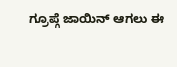ಗ್ರೂಪ್ಗೆ ಜಾಯಿನ್ ಆಗಲು ಈ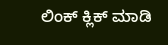ಲಿಂಕ್ ಕ್ಲಿಕ್ ಮಾಡಿ